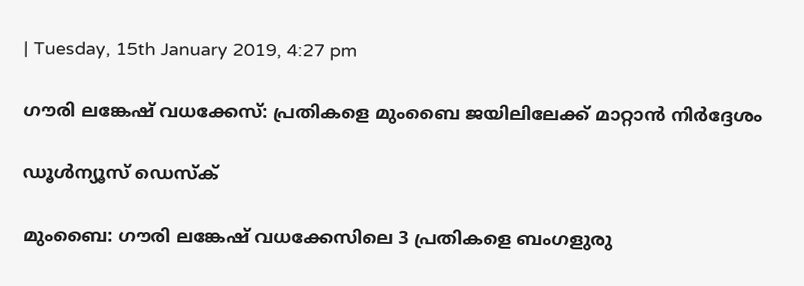| Tuesday, 15th January 2019, 4:27 pm

ഗൗരി ലങ്കേഷ് വധക്കേസ്: പ്രതികളെ മുംബൈ ജയിലിലേക്ക് മാറ്റാന്‍ നിര്‍ദ്ദേശം

ഡൂള്‍ന്യൂസ് ഡെസ്‌ക്

മുംബൈ: ഗൗരി ലങ്കേഷ് വധക്കേസിലെ 3 പ്രതികളെ ബംഗളുരു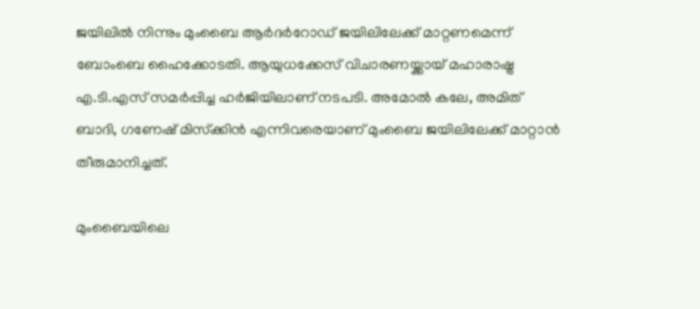ജയിലില്‍ നിന്നും മുംബൈ ആര്‍ദര്‍റോഡ് ജയിലിലേക്ക് മാറ്റണമെന്ന് ബോംബെ ഹൈക്കോടതി. ആയുധക്കേസ് വിചാരണയ്ക്കായ് മഹാരാഷ്ട്ര എ.ടി.എസ് സമര്‍പ്പിച്ച ഹര്‍ജിയിലാണ് നടപടി. അമോല്‍ കലേ, അമിത് ബാദി, ഗണേഷ് മിസ്‌ക്കിന്‍ എന്നിവരെയാണ് മുംബൈ ജയിലിലേക്ക് മാറ്റാന്‍ തീരുമാനിച്ചത്.

മുംബൈയിലെ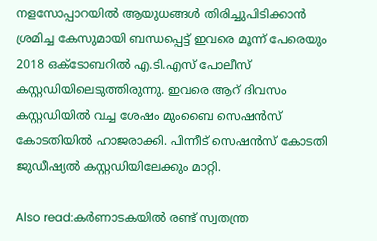നളസോപ്പാറയില്‍ ആയുധങ്ങള്‍ തിരിച്ചുപിടിക്കാന്‍ ശ്രമിച്ച കേസുമായി ബന്ധപ്പെട്ട് ഇവരെ മൂന്ന് പേരെയും 2018 ഒക്ടോബറില്‍ എ.ടി.എസ് പോലീസ് കസ്റ്റഡിയിലെടുത്തിരുന്നു. ഇവരെ ആറ് ദിവസം കസ്റ്റഡിയില്‍ വച്ച ശേഷം മുംബൈ സെഷന്‍സ് കോടതിയില്‍ ഹാജരാക്കി. പിന്നീട് സെഷന്‍സ് കോടതി ജുഡീഷ്യല്‍ കസ്റ്റഡിയിലേക്കും മാറ്റി.

Also read:കര്‍ണാടകയില്‍ രണ്ട് സ്വതന്ത്ര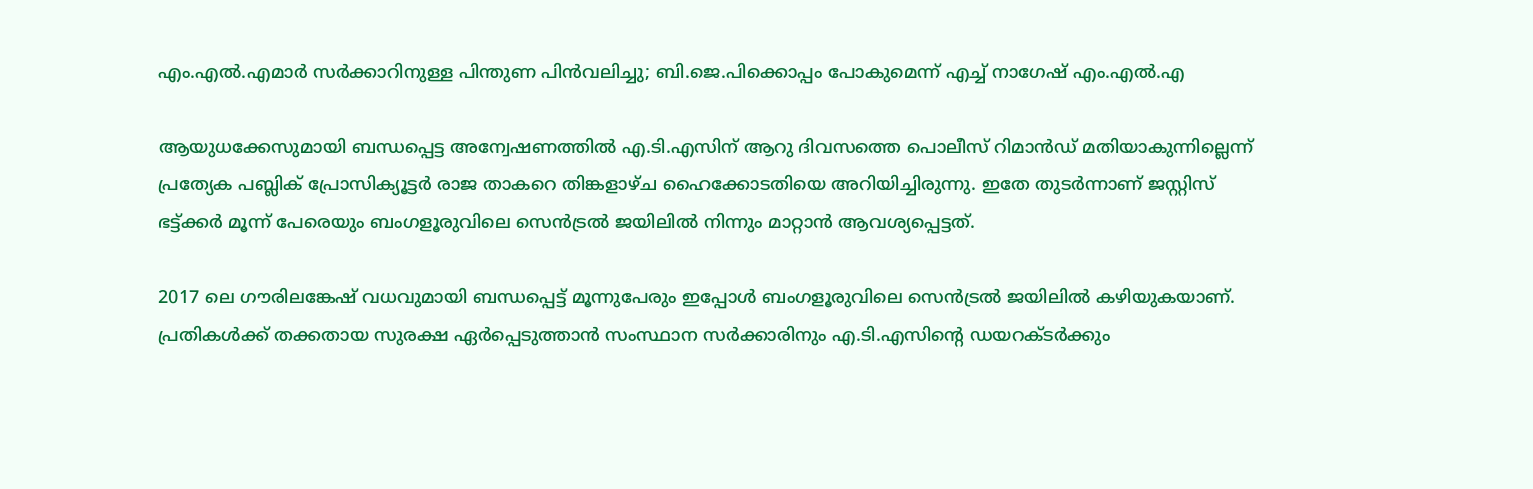എം.എല്‍.എമാര്‍ സര്‍ക്കാറിനുള്ള പിന്തുണ പിന്‍വലിച്ചു; ബി.ജെ.പിക്കൊപ്പം പോകുമെന്ന് എച്ച് നാഗേഷ് എം.എല്‍.എ

ആയുധക്കേസുമായി ബന്ധപ്പെട്ട അന്വേഷണത്തില്‍ എ.ടി.എസിന് ആറു ദിവസത്തെ പൊലീസ് റിമാന്‍ഡ് മതിയാകുന്നില്ലെന്ന് പ്രത്യേക പബ്ലിക് പ്രോസിക്യൂട്ടര്‍ രാജ താകറെ തിങ്കളാഴ്ച ഹൈക്കോടതിയെ അറിയിച്ചിരുന്നു. ഇതേ തുടര്‍ന്നാണ് ജസ്റ്റിസ് ഭട്ട്ക്കര്‍ മൂന്ന് പേരെയും ബംഗളൂരുവിലെ സെന്‍ട്രല്‍ ജയിലില്‍ നിന്നും മാറ്റാന്‍ ആവശ്യപ്പെട്ടത്.

2017 ലെ ഗൗരിലങ്കേഷ് വധവുമായി ബന്ധപ്പെട്ട് മൂന്നുപേരും ഇപ്പോള്‍ ബംഗളൂരുവിലെ സെന്‍ട്രല്‍ ജയിലില്‍ കഴിയുകയാണ്. പ്രതികള്‍ക്ക് തക്കതായ സുരക്ഷ ഏര്‍പ്പെടുത്താന്‍ സംസ്ഥാന സര്‍ക്കാരിനും എ.ടി.എസിന്റെ ഡയറക്ടര്‍ക്കും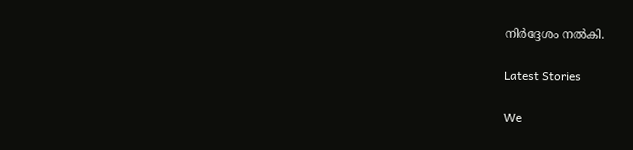നിര്‍ദ്ദേശം നല്‍കി.

Latest Stories

We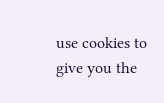use cookies to give you the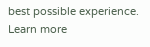best possible experience. Learn more